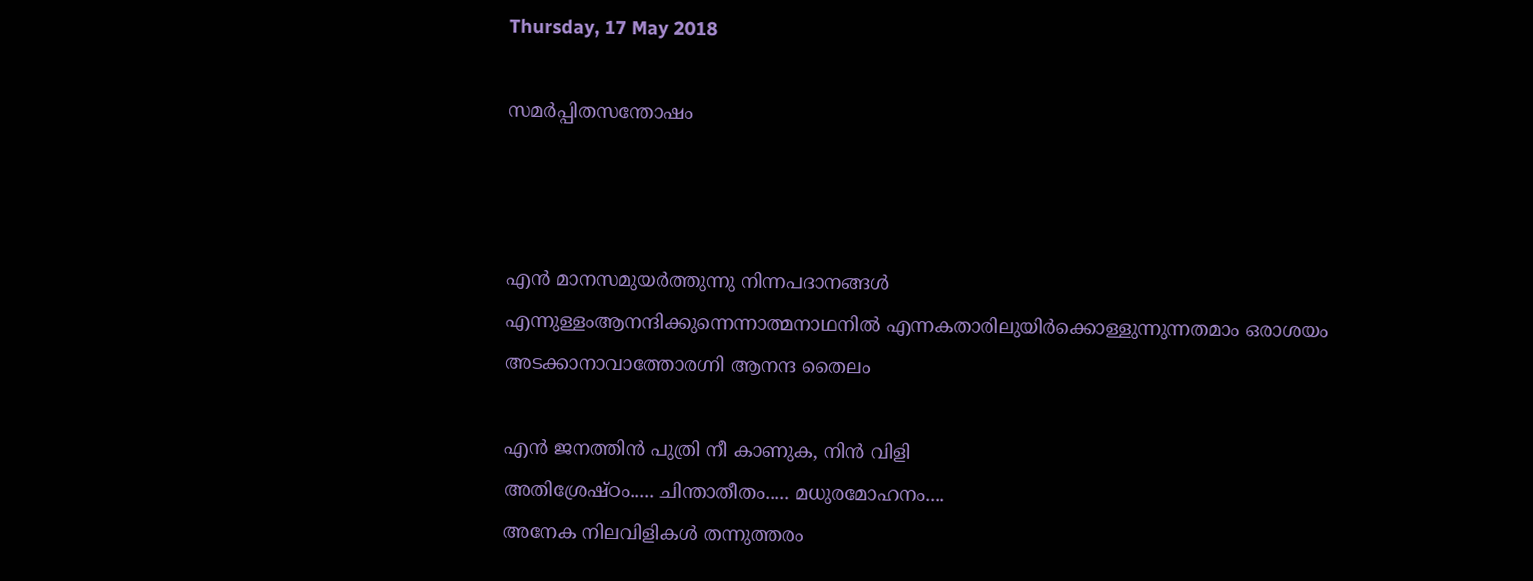Thursday, 17 May 2018

സമർപ്പിതസന്തോഷം



എൻ മാനസമുയർത്തുന്നു നിന്നപദാനങ്ങൾ
എന്നുള്ളംആനന്ദിക്കുന്നെന്നാത്മനാഥനിൽ എന്നകതാരിലുയിർക്കൊള്ളുന്നുന്നതമാം ഒരാശയം
അടക്കാനാവാത്തോരഗ്നി ആനന്ദ തൈലം

എൻ ജനത്തിൻ പുത്രി നീ കാണുക, നിൻ വിളി
അതിശ്രേഷ്ഠം..... ചിന്താതീതം..... മധുരമോഹനം....
അനേക നിലവിളികൾ തന്നുത്തരം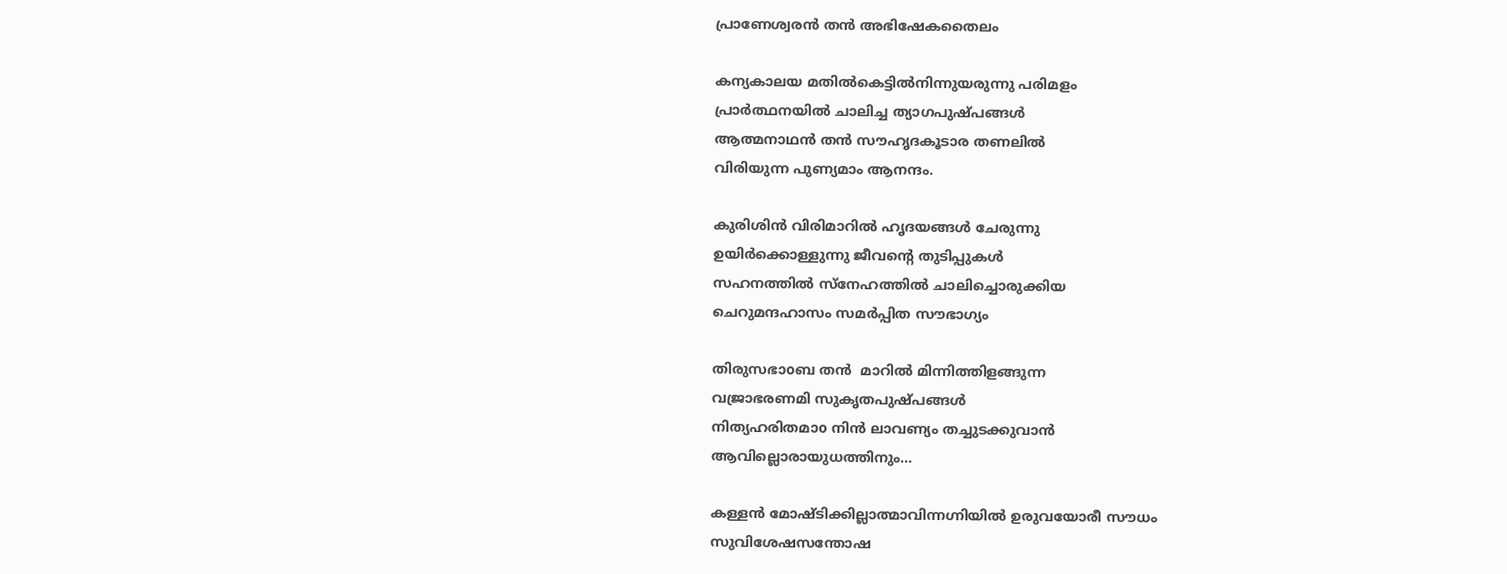പ്രാണേശ്വരൻ തൻ അഭിഷേകതൈലം

കന്യകാലയ മതിൽകെട്ടിൽനിന്നുയരുന്നു പരിമളം
പ്രാർത്ഥനയിൽ ചാലിച്ച ത്യാഗപുഷ്പങ്ങൾ
ആത്മനാഥൻ തൻ സൗഹൃദകൂടാര തണലിൽ
വിരിയുന്ന പുണ്യമാം ആനന്ദം.

കുരിശിൻ വിരിമാറിൽ ഹൃദയങ്ങൾ ചേരുന്നു
ഉയിർക്കൊള്ളുന്നു ജീവന്റെ തുടിപ്പുകൾ
സഹനത്തിൽ സ്നേഹത്തിൽ ചാലിച്ചൊരുക്കിയ
ചെറുമന്ദഹാസം സമർപ്പിത സൗഭാഗ്യം

തിരുസഭാoബ തൻ  മാറിൽ മിന്നിത്തിളങ്ങുന്ന
വജ്രാഭരണമി സുകൃതപുഷ്പങ്ങൾ
നിത്യഹരിതമാo നിൻ ലാവണ്യം തച്ചുടക്കുവാൻ
ആവില്ലൊരായുധത്തിനും...

കള്ളൻ മോഷ്ടിക്കില്ലാത്മാവിന്നഗ്നിയിൽ ഉരുവയോരീ സൗധം
സുവിശേഷസന്തോഷ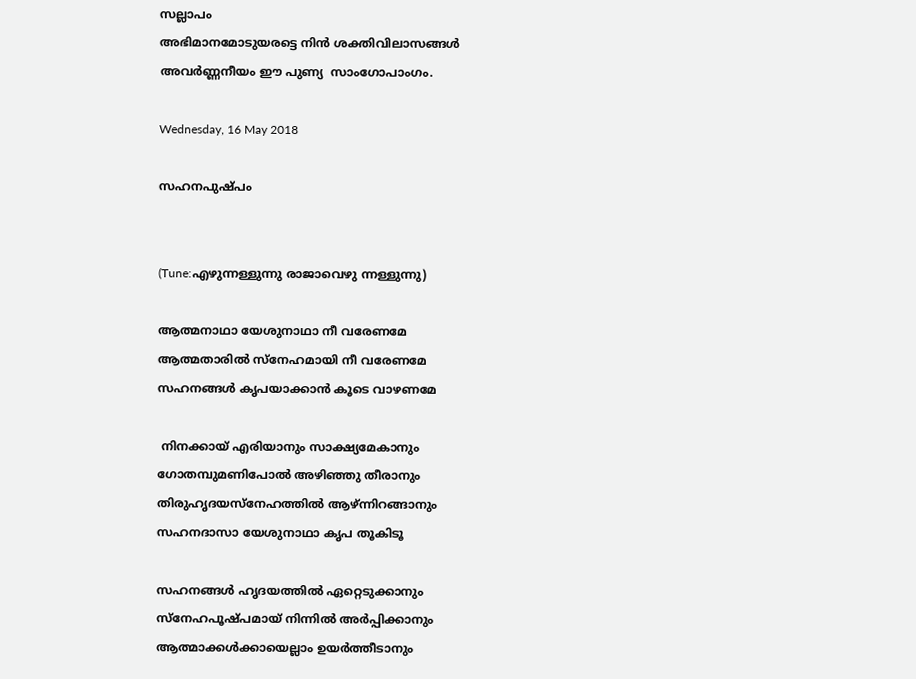സല്ലാപം
അഭിമാനമോടുയരട്ടെ നിൻ ശക്തിവിലാസങ്ങൾ
അവർണ്ണനീയം ഈ പുണ്യ  സാംഗോപാംഗം.

Wednesday, 16 May 2018

സഹനപുഷ്പം


(Tune:എഴുന്നള്ളുന്നു രാജാവെഴു ന്നള്ളുന്നു)

ആത്മനാഥാ യേശുനാഥാ നീ വരേണമേ
ആത്മതാരിൽ സ്നേഹമായി നീ വരേണമേ
സഹനങ്ങൾ കൃപയാക്കാൻ കൂടെ വാഴണമേ

 നിനക്കായ് എരിയാനും സാക്ഷ്യമേകാനും
ഗോതമ്പുമണിപോൽ അഴിഞ്ഞു തീരാനും
തിരുഹൃദയസ്നേഹത്തിൽ ആഴ്ന്നിറങ്ങാനും
സഹനദാസാ യേശുനാഥാ കൃപ തൂകിടൂ

സഹനങ്ങൾ ഹൃദയത്തിൽ ഏറ്റെടുക്കാനും
സ്നേഹപൂഷ്പമായ് നിന്നിൽ അർപ്പിക്കാനും
ആത്മാക്കൾക്കായെല്ലാം ഉയർത്തീടാനും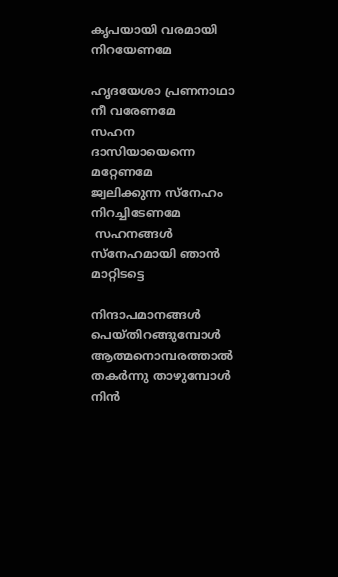കൃപയായി വരമായി നിറയേണമേ

ഹൃദയേശാ പ്രണനാഥാ നീ വരേണമേ
സഹന ദാസിയായെന്നെ മറ്റേണമേ
ജ്വലിക്കുന്ന സ്നേഹം നിറച്ചിടേണമേ
 സഹനങ്ങൾ സ്നേഹമായി ഞാൻ മാറ്റിടട്ടെ

നിന്ദാപമാനങ്ങൾ പെയ്തിറങ്ങുമ്പോൾ
ആത്മനൊമ്പരത്താൽ തകർന്നു താഴുമ്പോൾ
നിൻ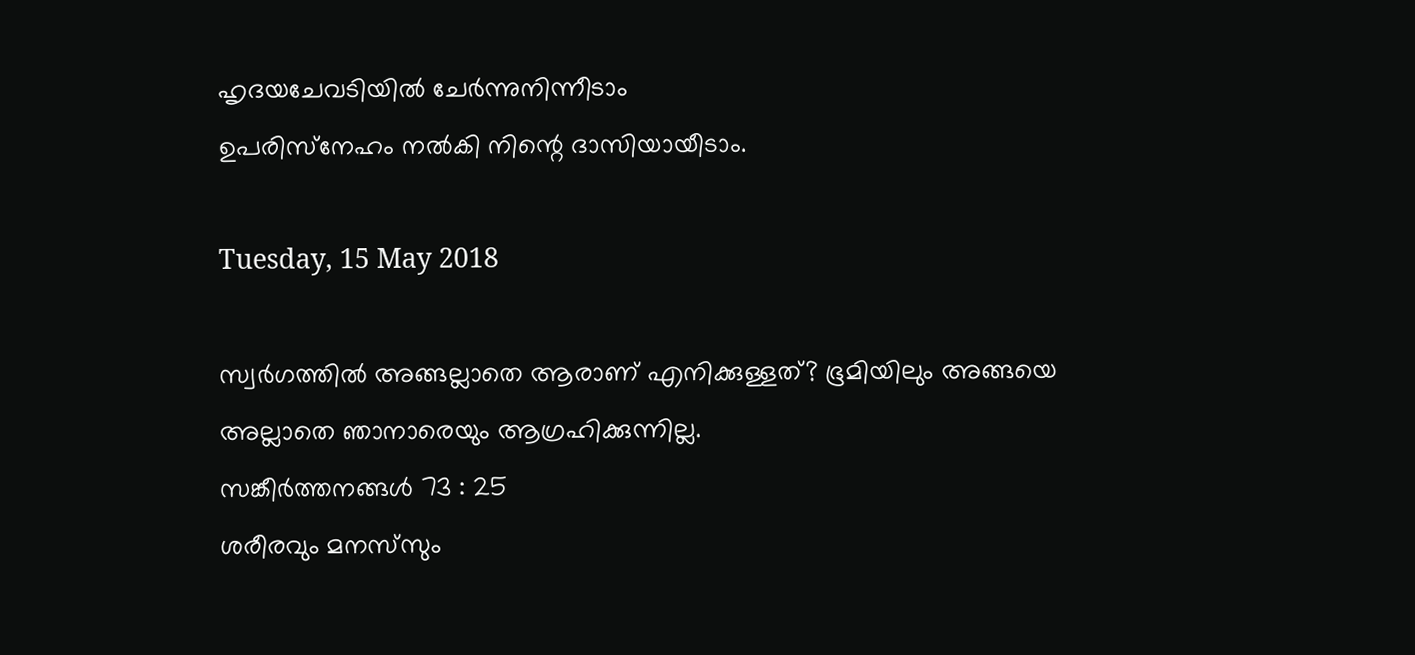ഹൃദയചേവടിയിൽ ചേർന്നുനിന്നീടാം
ഉപരിസ്‌നേഹം നൽകി നിന്റെ ദാസിയായീടാം.

Tuesday, 15 May 2018

സ്വര്‍ഗത്തില്‍ അങ്ങല്ലാതെ ആരാണ്‌ എനിക്കുള്ളത്‌? ഭൂമിയിലും അങ്ങയെ അല്ലാതെ ഞാനാരെയും ആഗ്രഹിക്കുന്നില്ല.
സങ്കീര്‍ത്തനങ്ങള്‍ 73 : 25
ശരീരവും മനസ്‌സും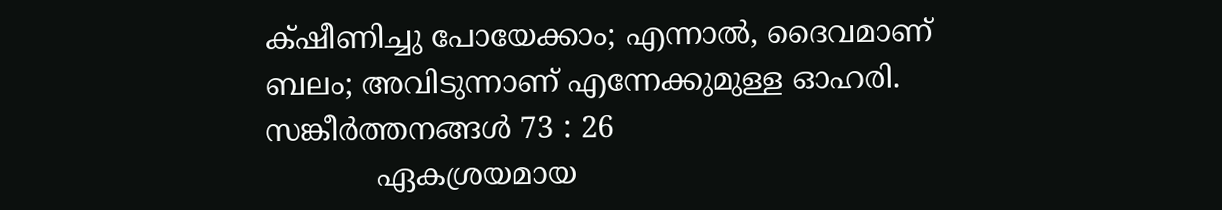ക്‌ഷീണിച്ചു പോയേക്കാം; എന്നാല്‍, ദൈവമാണ്‌ ബലം; അവിടുന്നാണ്‌ എന്നേക്കുമുള്ള ഓഹരി.
സങ്കീര്‍ത്തനങ്ങള്‍ 73 : 26
            ഏകശ്രയമായ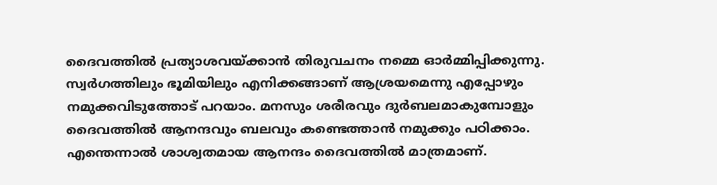ദൈവത്തിൽ പ്രത്യാശവയ്ക്കാൻ തിരുവചനം നമ്മെ ഓർമ്മിപ്പിക്കുന്നു. സ്വർഗത്തിലും ഭൂമിയിലും എനിക്കങ്ങാണ് ആശ്രയമെന്നു എപ്പോഴും നമുക്കവിടുത്തോട് പറയാം. മനസും ശരീരവും ദുർബലമാകുമ്പോളും ദൈവത്തിൽ ആനന്ദവും ബലവും കണ്ടെത്താൻ നമുക്കും പഠിക്കാം.  എന്തെന്നാൽ ശാശ്വതമായ ആനന്ദം ദൈവത്തിൽ മാത്രമാണ്.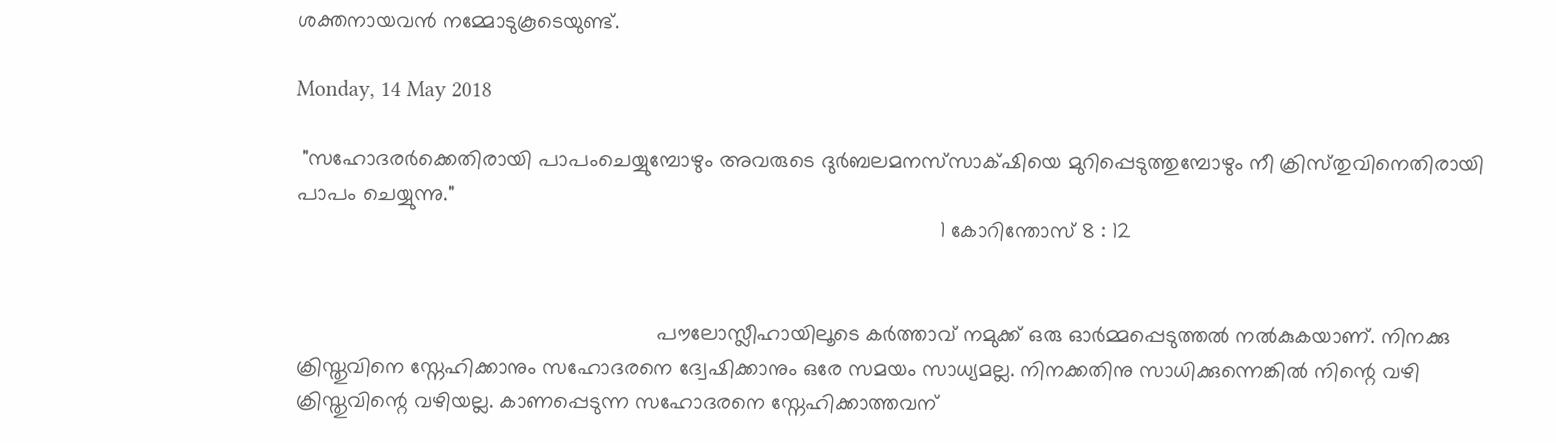ശക്തനായവൻ നമ്മോടുകൂടെയുണ്ട്.

Monday, 14 May 2018

 "സഹോദരര്‍ക്കെതിരായി പാപംചെയ്യുമ്പോഴും അവരുടെ ദുര്‍ബലമനസ്‌സാക്‌ഷിയെ മുറിപ്പെടുത്തുമ്പോഴും നീ ക്രിസ്‌തുവിനെതിരായി പാപം ചെയ്യുന്നു."
                                                                                                           1 കോറിന്തോസ്‌ 8 : 12


                                                            പൗലോസ്ലീഹായിലൂടെ കർത്താവ് നമുക്ക് ഒരു ഓർമ്മപ്പെടുത്തൽ നൽകുകയാണ്. നിനക്കു ക്രിസ്തുവിനെ സ്നേഹിക്കാനും സഹോദരനെ ദ്വേഷിക്കാനും ഒരേ സമയം സാധ്യമല്ല. നിനക്കതിനു സാധിക്കുന്നെങ്കിൽ നിന്റെ വഴി ക്രിസ്തുവിന്റെ വഴിയല്ല. കാണപ്പെടുന്ന സഹോദരനെ സ്നേഹിക്കാത്തവന്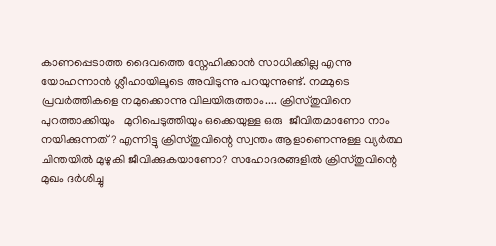കാണപ്പെടാത്ത ദൈവത്തെ സ്നേഹിക്കാൻ സാധിക്കില്ല എന്നു യോഹന്നാൻ ശ്ലീഹായിലൂടെ അവിടുന്നു പറയുന്നുണ്ട്. നമ്മുടെ പ്രവർത്തികളെ നമുക്കൊന്നു വിലയിരുത്താം.... ക്രിസ്തുവിനെ പുറത്താക്കിയും   മുറിപെടുത്തിയും ഒക്കെയുള്ള ഒരു  ജീവിതമാണോ നാം നയിക്കുന്നത്? എന്നിട്ടു ക്രിസ്തുവിന്റെ സ്വന്തം ആളാണെന്നുള്ള വ്യർത്ഥ ചിന്തയിൽ മുഴുകി ജീവിക്കുകയാണോ? സഹോദരങ്ങളിൽ ക്രിസ്തുവിന്റെ മുഖം ദർശിച്ചു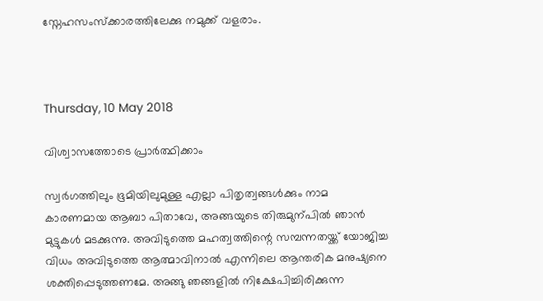സ്നേഹസംസ്ക്കാരത്തിലേക്കു നമുക്ക് വളരാം.



Thursday, 10 May 2018

വിശ്വാസത്തോടെ പ്രാർത്ഥിക്കാം

സ്വർഗത്തിലും ഭൂമിയിലുമുള്ള എല്ലാ പിതൃത്വങ്ങൾക്കും നാമ കാരണമായ ആബാ പിതാവേ, അങ്ങയുടെ തിരുമുന്പിൽ ഞാൻ മുട്ടുകൾ മടക്കുന്നു. അവിടുത്തെ മഹത്വത്തിന്റെ സമ്പന്നതയ്ക്ക് യോജിച്ച വിധം അവിടുത്തെ ആത്മാവിനാൽ എന്നിലെ ആന്തരിക മനുഷ്യനെ ശക്തിപ്പെടുത്തണമേ. അങ്ങു ഞങ്ങളിൽ നിക്ഷേപിച്ചിരിക്കുന്ന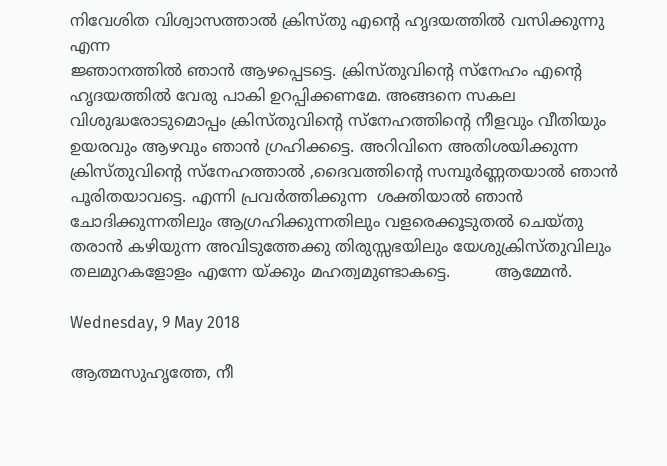നിവേശിത വിശ്വാസത്താൽ ക്രിസ്തു എന്റെ ഹൃദയത്തിൽ വസിക്കുന്നു എന്ന
ജ്ഞാനത്തിൽ ഞാൻ ആഴപ്പെടട്ടെ. ക്രിസ്‌തുവിന്റെ സ്നേഹം എന്റെ ഹൃദയത്തിൽ വേരു പാകി ഉറപ്പിക്കണമേ. അങ്ങനെ സകല വിശുദ്ധരോടുമൊപ്പം ക്രിസ്തുവിന്റെ സ്നേഹത്തിന്റെ നീളവും വീതിയും ഉയരവും ആഴവും ഞാൻ ഗ്രഹിക്കട്ടെ. അറിവിനെ അതിശയിക്കുന്ന ക്രിസ്‌തുവിന്റെ സ്നേഹത്താൽ ,ദൈവത്തിന്റെ സമ്പൂർണ്ണതയാൽ ഞാൻ പൂരിതയാവട്ടെ. എന്നി പ്രവർത്തിക്കുന്ന  ശക്തിയാൽ ഞാൻ ചോദിക്കുന്നതിലും ആഗ്രഹിക്കുന്നതിലും വളരെക്കൂടുതൽ ചെയ്തു തരാൻ കഴിയുന്ന അവിടുത്തേക്കു തിരുസ്സഭയിലും യേശുക്രിസ്തുവിലും തലമുറകളോളം എന്നേ യ്ക്കും മഹത്വമുണ്ടാകട്ടെ.         ആമ്മേൻ.

Wednesday, 9 May 2018

ആത്മസുഹൃത്തേ, നീ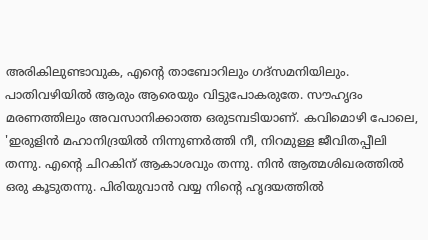അരികിലുണ്ടാവുക, എന്റെ താബോറിലും ഗദ്സമനിയിലും. പാതിവഴിയില്‍ ആരും ആരെയും വിട്ടുപോകരുതേ. സൗഹൃദം മരണത്തിലും അവസാനിക്കാത്ത ഒരുടമ്പടിയാണ്. കവിമൊഴി പോലെ, 'ഇരുളിന്‍ മഹാനിദ്രയില്‍ നിന്നുണര്‍ത്തി നീ, നിറമുള്ള ജീവിതപ്പീലി തന്നു. എന്റെ ചിറകിന് ആകാശവും തന്നു. നിന്‍ ആത്മശിഖരത്തില്‍ ഒരു കൂടുതന്നു. പിരിയുവാന്‍ വയ്യ നിന്റെ ഹൃദയത്തില്‍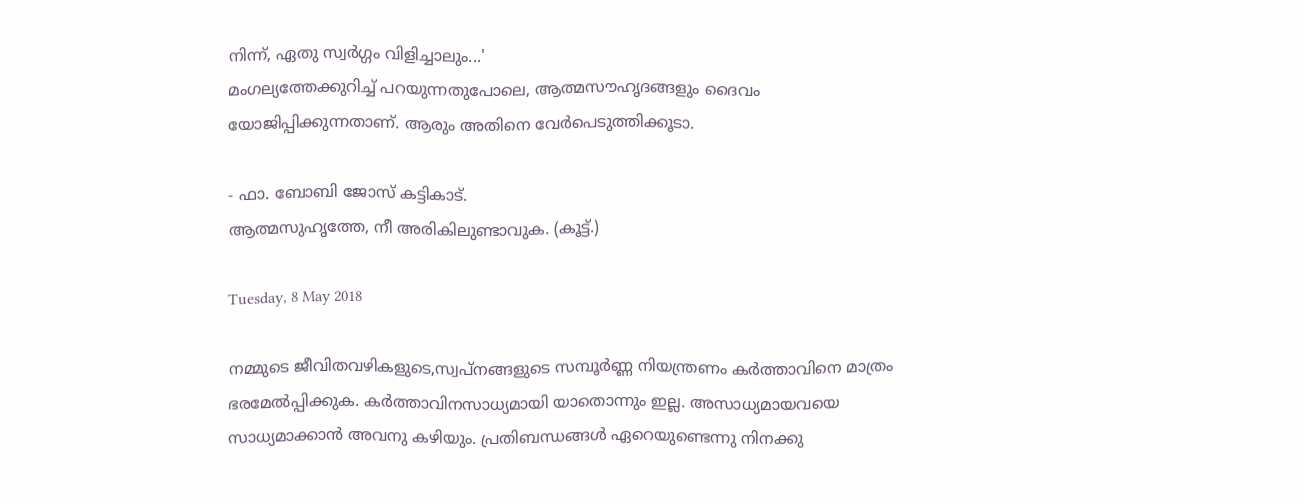നിന്ന്, ഏതു സ്വര്‍ഗ്ഗം വിളിച്ചാലും...'
മംഗല്യത്തേക്കുറിച്ച് പറയുന്നതുപോലെ, ആത്മസൗഹൃദങ്ങളും ദൈവം യോജിപ്പിക്കുന്നതാണ്. ആരും അതിനെ വേര്‍പെടുത്തിക്കൂടാ.

- ഫാ. ബോബി ജോസ് കട്ടികാട്.
ആത്മസുഹൃത്തേ, നീ അരികിലുണ്ടാവുക. (കൂട്ട്.)

Tuesday, 8 May 2018

നമ്മുടെ ജീവിതവഴികളുടെ,സ്വപ്നങ്ങളുടെ സമ്പൂർണ്ണ നിയന്ത്രണം കർത്താവിനെ മാത്രം ഭരമേൽപ്പിക്കുക. കർത്താവിനസാധ്യമായി യാതൊന്നും ഇല്ല. അസാധ്യമായവയെ സാധ്യമാക്കാൻ അവനു കഴിയും. പ്രതിബന്ധങ്ങൾ ഏറെയുണ്ടെന്നു നിനക്കു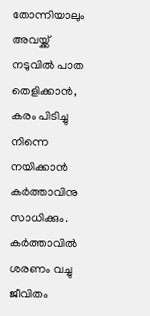തോന്നിയാലും അവയ്ക്ക് നടുവിൽ പാത തെളിക്കാൻ, കരം പിടിച്ചു നിന്നെ നയിക്കാൻ കർത്താവിനു സാധിക്കും. കർത്താവിൽ ശരണം വച്ചു  ജീവിതം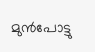മുൻപോട്ടു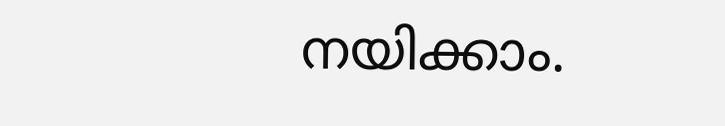നയിക്കാം.